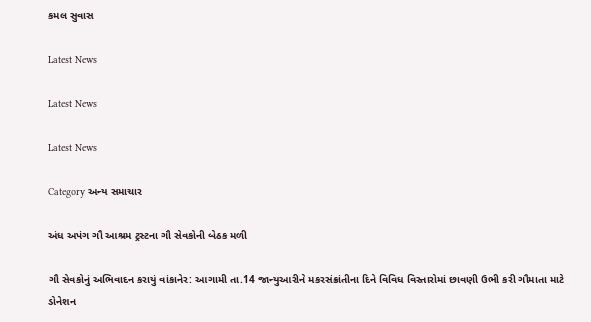કમલ સુવાસ

Latest News

Latest News

Latest News

Category અન્ય સમાચાર

અંધ અપંગ ગૌ આશ્રમ ટ્રસ્ટના ગૌ સેવકોની બેઠક મળી

ગૌ સેવકોનું અભિવાદન કરાયું વાંકાનેર: આગામી તા.14 જાન્યુઆરીને મકરસંક્રાંતીના દિને વિવિધ વિસ્તારોમાં છાવણી ઉભી કરી ગૌમાતા માટે ડોનેશન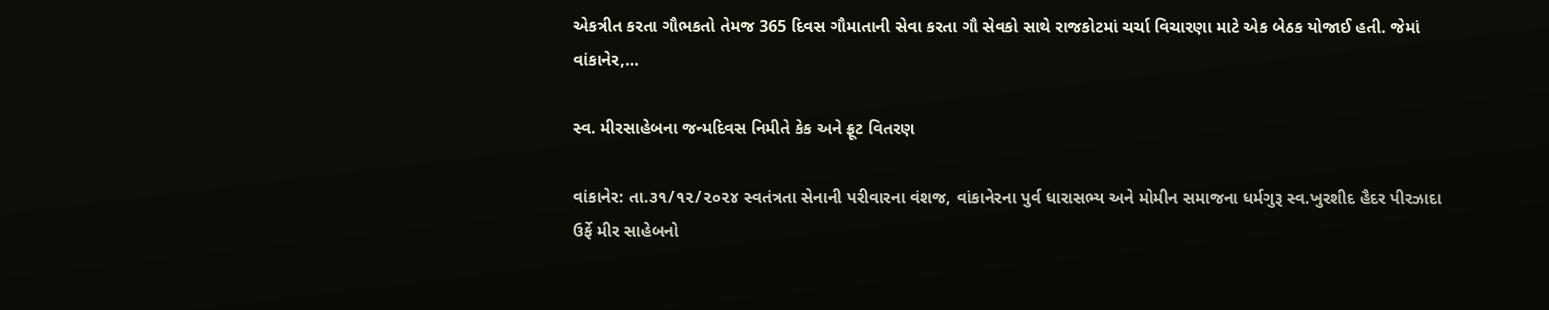એકત્રીત કરતા ગૌભકતો તેમજ 365 દિવસ ગૌમાતાની સેવા કરતા ગૌ સેવકો સાથે રાજકોટમાં ચર્ચા વિચારણા માટે એક બેઠક યોજાઈ હતી. જેમાં વાંકાનેર,…

સ્વ. મીરસાહેબના જન્મદિવસ નિમીતે કેક અને ફ્રૂટ વિતરણ

વાંકાનેર: તા.૩૧/૧૨/૨૦૨૪ સ્વતંત્રતા સેનાની પરીવારના વંશજ, વાંકાનેરના પુર્વ ધારાસભ્ય અને મોમીન સમાજના ધર્મગુરૂ સ્વ.ખુરશીદ હૈદર પીરઝાદા ઉર્ફે મીર સાહેબનો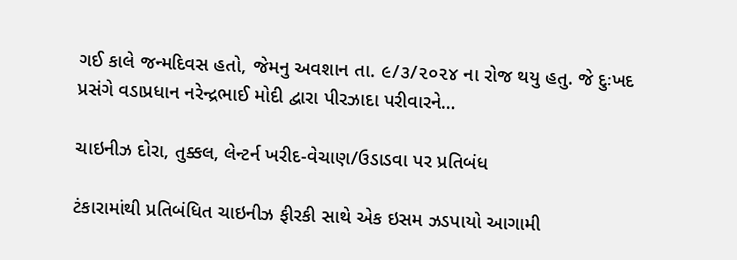ગઈ કાલે જન્મદિવસ હતો, જેમનુ અવશાન તા. ૯/૩/૨૦૨૪ ના રોજ થયુ હતુ. જે દુઃખદ પ્રસંગે વડાપ્રધાન નરેન્દ્રભાઈ મોદી દ્વારા પીરઝાદા પરીવારને…

ચાઇનીઝ દોરા, તુક્કલ, લેન્ટર્ન ખરીદ-વેચાણ/ઉડાડવા પર પ્રતિબંધ

ટંકારામાંથી પ્રતિબંધિત ચાઇનીઝ ફીરકી સાથે એક ઇસમ ઝડપાયો આગામી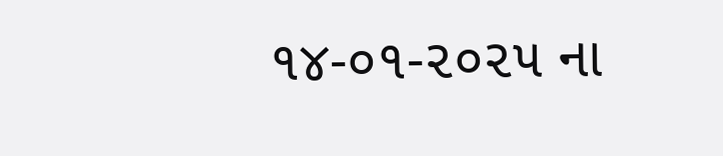૧૪-૦૧-૨૦૨૫ ના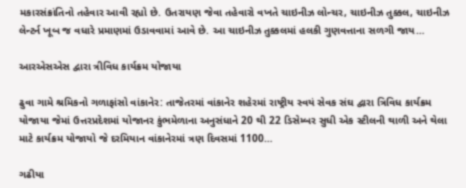મકારસંક્રાંતિનો તહેવાર આવી રહ્યો છે. ઉતરાયણ જેવા તહેવારો વખતે ચાઇનીઝ લોન્ચર, ચાઇનીઝ તુક્કલ, ચાઇનીઝ લેન્ટર્ન ખૂબ જ વધારે પ્રમાણમાં ઉડાવવામાં આવે છે. આ ચાઇનીઝ તુક્કલમાં હલકી ગુણવત્તાના સળગી જાય…

આરએસએસ દ્વારા ત્રીવિધ કાર્યક્રમ યોજાયા

ઢુવા ગામે શ્રમિકનો ગળાફાંસો વાંકાનેર: તાજેતરમાં વાંકાનેર શહેરમાં રાષ્ટ્રીય સ્વયં સેવક સંઘ દ્વારા ત્રિવિધ કાર્યક્રમ યોજાયા જેમાં ઉત્તરપ્રદેશમાં યોજાનર કુંભમેળાના અનુસંધાને 20 થી 22 ડિસેમ્બર સુધી એક સ્ટીલની થાળી અને થેલા માટે કાર્યક્રમ યોજાયો જે દરમિયાન વાંકાનેરમાં ત્રણ દિવસમાં 1100…

ગઢીયા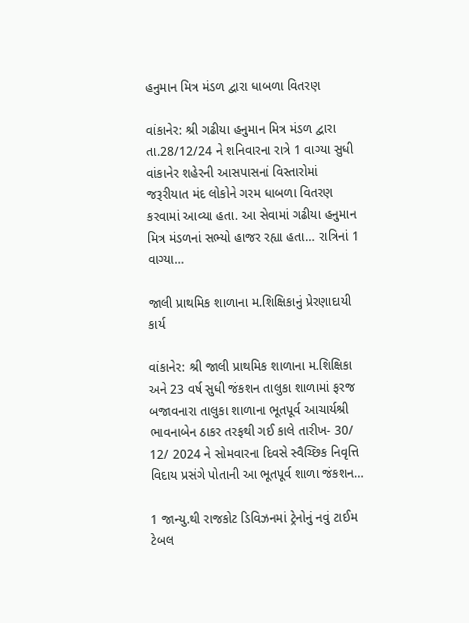હનુમાન મિત્ર મંડળ દ્વારા ધાબળા વિતરણ

વાંકાનેર: શ્રી ગઢીયા હનુમાન મિત્ર મંડળ દ્વારા તા.28/12/24 ને શનિવારના રાત્રે 1 વાગ્યા સુધી વાંકાનેર શહેરની આસપાસનાં વિસ્તારોમાં જરૂરીયાત મંદ લોકોને ગરમ ધાબળા વિતરણ કરવામાં આવ્યા હતા. આ સેવામાં ગઢીયા હનુમાન મિત્ર મંડળનાં સભ્યો હાજર રહ્યા હતા… રાત્રિનાં 1 વાગ્યા…

જાલી પ્રાથમિક શાળાના મ.શિક્ષિકાનું પ્રેરણાદાયી કાર્ય

વાંકાનેર: શ્રી જાલી પ્રાથમિક શાળાના મ.શિક્ષિકા અને 23 વર્ષ સુધી જંકશન તાલુકા શાળામાં ફરજ બજાવનારા તાલુકા શાળાના ભૂતપૂર્વ આચાર્યશ્રી ભાવનાબેન ઠાકર તરફથી ગઈ કાલે તારીખ- 30/ 12/ 2024 ને સોમવારના દિવસે સ્વૈચ્છિક નિવૃત્તિ વિદાય પ્રસંગે પોતાની આ ભૂતપૂર્વ શાળા જંકશન…

1 જાન્યુ.થી રાજકોટ ડિવિઝનમાં ટ્રેનોનું નવું ટાઈમ ટેબલ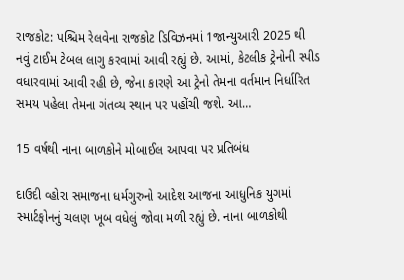રાજકોટ: પશ્ચિમ રેલવેના રાજકોટ ડિવિઝનમાં 1જાન્યુઆરી 2025 થી નવું ટાઈમ ટેબલ લાગુ કરવામાં આવી રહ્યું છે. આમાં, કેટલીક ટ્રેનોની સ્પીડ વધારવામાં આવી રહી છે, જેના કારણે આ ટ્રેનો તેમના વર્તમાન નિર્ધારિત સમય પહેલા તેમના ગંતવ્ય સ્થાન પર પહોંચી જશે. આ…

15 વર્ષથી નાના બાળકોને મોબાઈલ આપવા પર પ્રતિબંધ

દાઉદી વ્હોરા સમાજના ધર્મગુરુનો આદેશ આજના આધુનિક યુગમાં સ્માર્ટફોનનું ચલણ ખૂબ વધેલું જોવા મળી રહ્યું છે. નાના બાળકોથી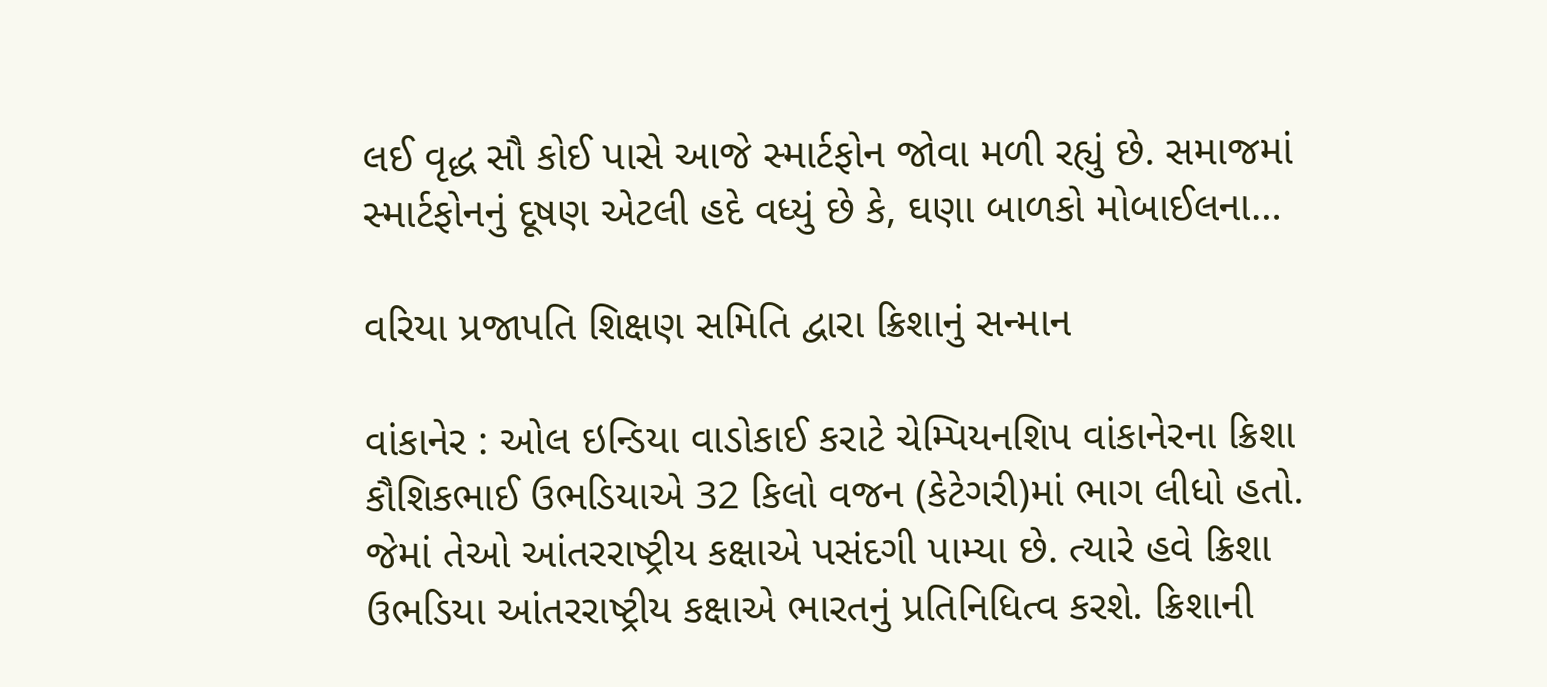લઈ વૃદ્ધ સૌ કોઈ પાસે આજે સ્માર્ટફોન જોવા મળી રહ્યું છે. સમાજમાં સ્માર્ટફોનનું દૂષણ એટલી હદે વધ્યું છે કે, ઘણા બાળકો મોબાઈલના…

વરિયા પ્રજાપતિ શિક્ષણ સમિતિ દ્વારા ક્રિશાનું સન્માન

વાંકાનેર : ઓલ ઇન્ડિયા વાડોકાઈ કરાટે ચેમ્પિયનશિપ વાંકાનેરના ક્રિશા કૌશિકભાઈ ઉભડિયાએ 32 કિલો વજન (કેટેગરી)માં ભાગ લીધો હતો. જેમાં તેઓ આંતરરાષ્ટ્રીય કક્ષાએ પસંદગી પામ્યા છે. ત્યારે હવે ક્રિશા ઉભડિયા આંતરરાષ્ટ્રીય કક્ષાએ ભારતનું પ્રતિનિધિત્વ કરશે. ક્રિશાની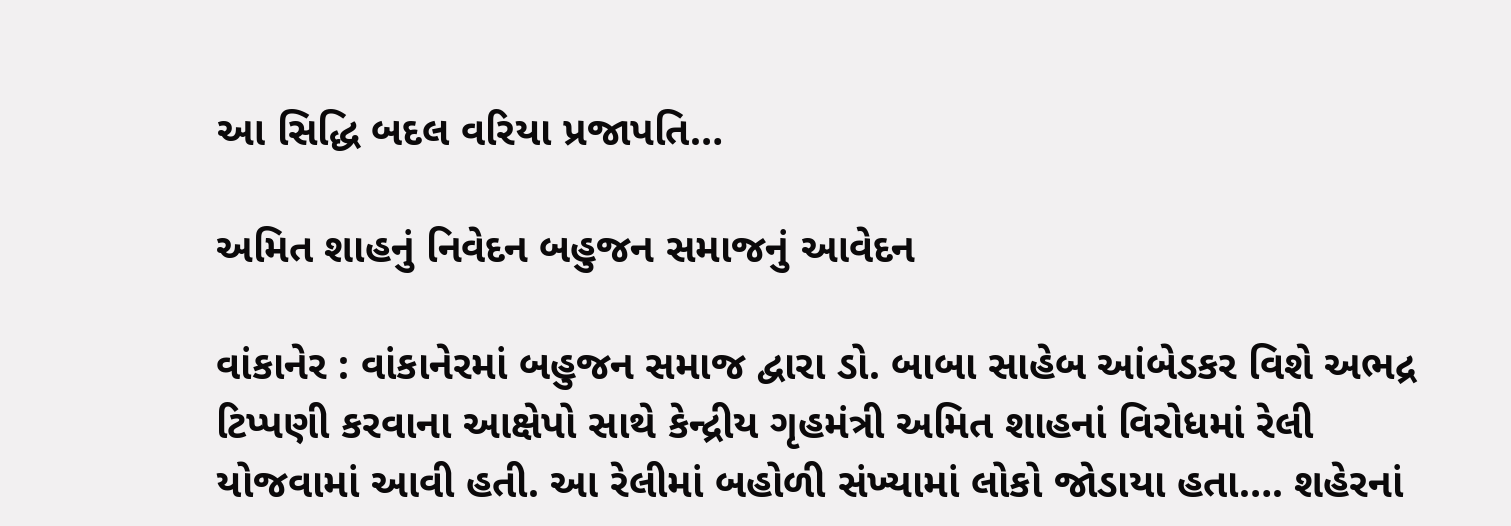આ સિદ્ધિ બદલ વરિયા પ્રજાપતિ…

અમિત શાહનું નિવેદન બહુજન સમાજનું આવેદન

વાંકાનેર : વાંકાનેરમાં બહુજન સમાજ દ્વારા ડો. બાબા સાહેબ આંબેડકર વિશે અભદ્ર ટિપ્પણી કરવાના આક્ષેપો સાથે કેન્દ્રીય ગૃહમંત્રી અમિત શાહનાં વિરોધમાં રેલી યોજવામાં આવી હતી. આ રેલીમાં બહોળી સંખ્યામાં લોકો જોડાયા હતા…. શહેરનાં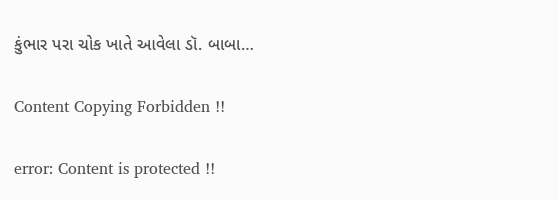કુંભાર પરા ચોક ખાતે આવેલા ડૉ. બાબા…

Content Copying Forbidden !!

error: Content is protected !!